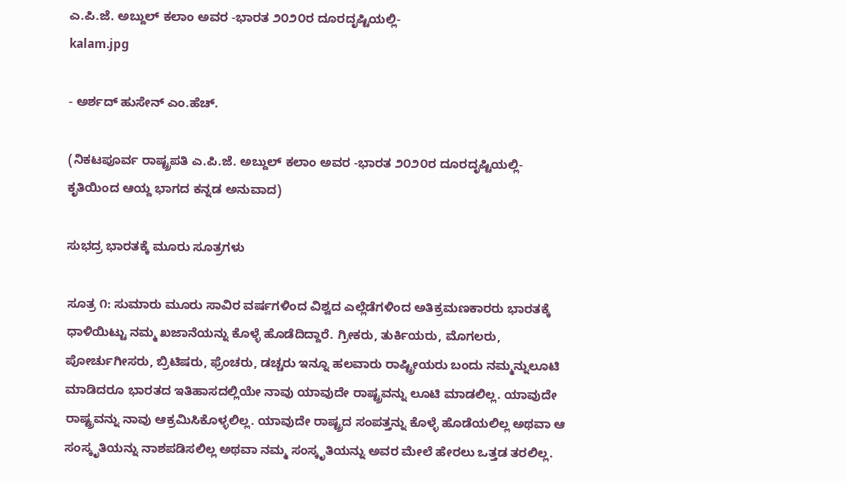ಎ.ಪಿ.ಜೆ. ಅಬ್ದುಲ್ ಕಲಾಂ ಅವರ -ಭಾರತ ೨೦೨೦ರ ದೂರದೃಷ್ಟಿಯಲ್ಲಿ-
kalam.jpg

- ಅರ್ಶದ್ ಹುಸೇನ್ ಎಂ.ಹೆಚ್.

(ನಿಕಟಪೂರ್ವ ರಾಷ್ಟ್ರಪತಿ ಎ.ಪಿ.ಜೆ. ಅಬ್ದುಲ್ ಕಲಾಂ ಅವರ -ಭಾರತ ೨೦೨೦ರ ದೂರದೃಷ್ಟಿಯಲ್ಲಿ- ಕೃತಿಯಿಂದ ಆಯ್ದ ಭಾಗದ ಕನ್ನಡ ಅನುವಾದ)

ಸುಭದ್ರ ಭಾರತಕ್ಕೆ ಮೂರು ಸೂತ್ರಗಳು

ಸೂತ್ರ ೧: ಸುಮಾರು ಮೂರು ಸಾವಿರ ವರ್ಷಗಳಿಂದ ವಿಶ್ವದ ಎಲ್ಲೆಡೆಗಳಿಂದ ಅತಿಕ್ರಮಣಕಾರರು ಭಾರತಕ್ಕೆ ಧಾಳಿಯಿಟ್ಟು ನಮ್ಮ ಖಜಾನೆಯನ್ನು ಕೊಳ್ಳೆ ಹೊಡೆದಿದ್ದಾರೆ. ಗ್ರೀಕರು, ತುರ್ಕಿಯರು, ಮೊಗಲರು, ಪೋರ್ಚುಗೀಸರು, ಬ್ರಿಟಿಷರು, ಫ್ರೆಂಚರು, ಡಚ್ಚರು ಇನ್ನೂ ಹಲವಾರು ರಾಷ್ಟ್ರೀಯರು ಬಂದು ನಮ್ಮನ್ನುಲೂಟಿ ಮಾಡಿದರೂ ಭಾರತದ ಇತಿಹಾಸದಲ್ಲಿಯೇ ನಾವು ಯಾವುದೇ ರಾಷ್ಟ್ರವನ್ನು ಲೂಟಿ ಮಾಡಲಿಲ್ಲ. ಯಾವುದೇ ರಾಷ್ಟ್ರವನ್ನು ನಾವು ಆಕ್ರಮಿಸಿಕೊಳ್ಳಲಿಲ್ಲ. ಯಾವುದೇ ರಾಷ್ಟ್ರದ ಸಂಪತ್ತನ್ನು ಕೊಳ್ಳೆ ಹೊಡೆಯಲಿಲ್ಲ ಅಥವಾ ಆ ಸಂಸ್ಕೃತಿಯನ್ನು ನಾಶಪಡಿಸಲಿಲ್ಲ ಅಥವಾ ನಮ್ಮ ಸಂಸ್ಕೃತಿಯನ್ನು ಅವರ ಮೇಲೆ ಹೇರಲು ಒತ್ತಡ ತರಲಿಲ್ಲ.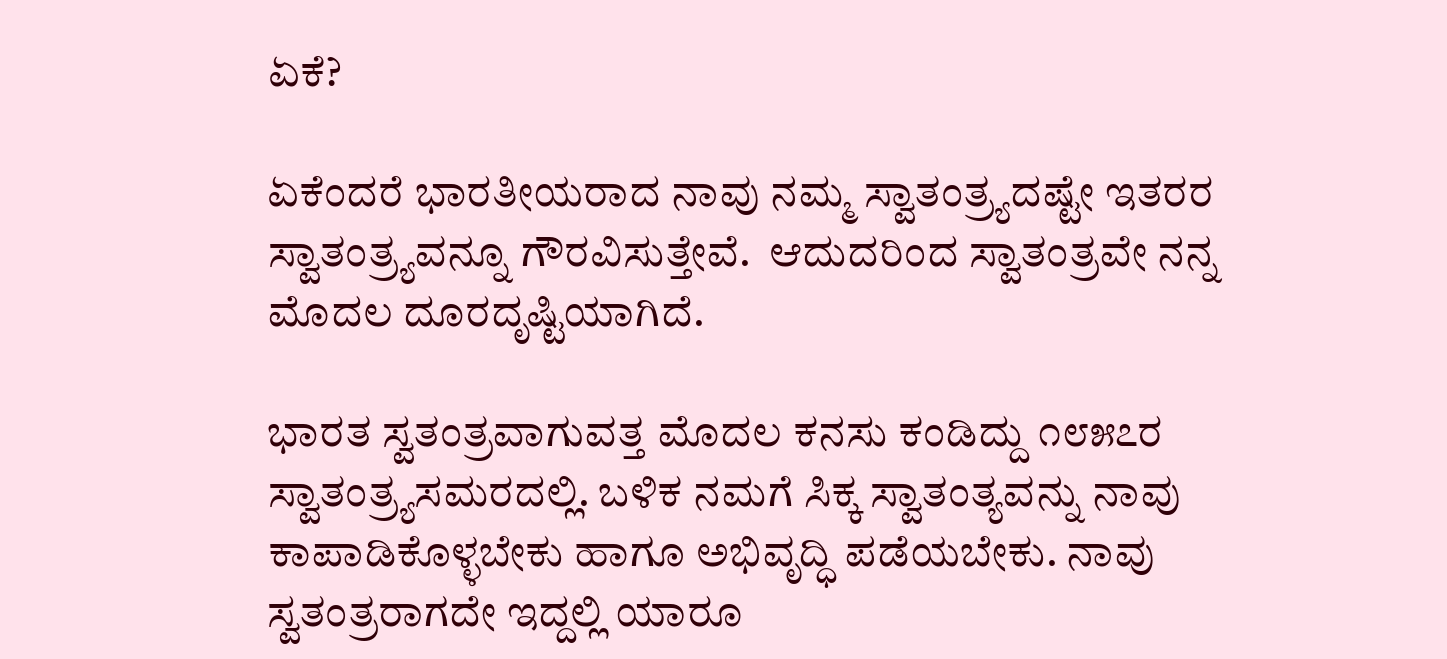ಏಕೆ?

ಏಕೆಂದರೆ ಭಾರತೀಯರಾದ ನಾವು ನಮ್ಮ ಸ್ವಾತಂತ್ರ್ಯದಷ್ಟೇ ಇತರರ ಸ್ವಾತಂತ್ರ್ಯವನ್ನೂ ಗೌರವಿಸುತ್ತೇವೆ.  ಆದುದರಿಂದ ಸ್ವಾತಂತ್ರವೇ ನನ್ನ ಮೊದಲ ದೂರದೃಷ್ಟಿಯಾಗಿದೆ.

ಭಾರತ ಸ್ವತಂತ್ರವಾಗುವತ್ತ ಮೊದಲ ಕನಸು ಕಂಡಿದ್ದು ೧೮೫೭ರ ಸ್ವಾತಂತ್ರ್ಯಸಮರದಲ್ಲಿ. ಬಳಿಕ ನಮಗೆ ಸಿಕ್ಕ ಸ್ವಾತಂತ್ಯವನ್ನು ನಾವು ಕಾಪಾಡಿಕೊಳ್ಳಬೇಕು ಹಾಗೂ ಅಭಿವೃದ್ಧಿ ಪಡೆಯಬೇಕು. ನಾವು ಸ್ವತಂತ್ರರಾಗದೇ ಇದ್ದಲ್ಲಿ ಯಾರೂ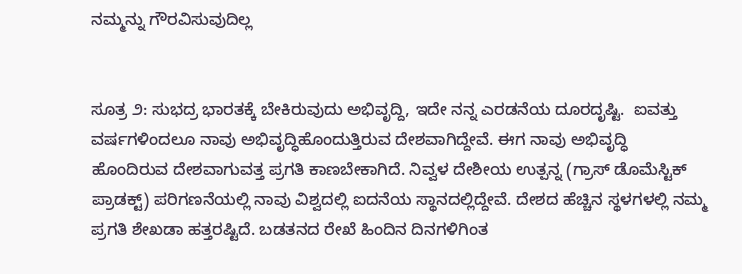ನಮ್ಮನ್ನು ಗೌರವಿಸುವುದಿಲ್ಲ


ಸೂತ್ರ ೨: ಸುಭದ್ರ ಭಾರತಕ್ಕೆ ಬೇಕಿರುವುದು ಅಭಿವೃದ್ದಿ, ಇದೇ ನನ್ನ ಎರಡನೆಯ ದೂರದೃಷ್ಟಿ.  ಐವತ್ತು ವರ್ಷಗಳಿಂದಲೂ ನಾವು ಅಭಿವೃದ್ಧಿಹೊಂದುತ್ತಿರುವ ದೇಶವಾಗಿದ್ದೇವೆ. ಈಗ ನಾವು ಅಭಿವೃದ್ಧಿ ಹೊಂದಿರುವ ದೇಶವಾಗುವತ್ತ ಪ್ರಗತಿ ಕಾಣಬೇಕಾಗಿದೆ. ನಿವ್ವಳ ದೇಶೀಯ ಉತ್ಪನ್ನ (ಗ್ರಾಸ್ ಡೊಮೆಸ್ಟಿಕ್ ಪ್ರಾಡಕ್ಟ್) ಪರಿಗಣನೆಯಲ್ಲಿ ನಾವು ವಿಶ್ವದಲ್ಲಿ ಐದನೆಯ ಸ್ಥಾನದಲ್ಲಿದ್ದೇವೆ. ದೇಶದ ಹೆಚ್ಚಿನ ಸ್ಥಳಗಳಲ್ಲಿ ನಮ್ಮ ಪ್ರಗತಿ ಶೇಖಡಾ ಹತ್ತರಷ್ಟಿದೆ. ಬಡತನದ ರೇಖೆ ಹಿಂದಿನ ದಿನಗಳಿಗಿಂತ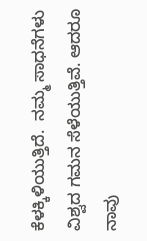ಕೆಳಕ್ಕಿಳಿಯುತ್ತಿದೆ.  ನಮ್ಮ ಸಾಧನೆಗಳು ವಿಶ್ವದ ಗಮನ ಸೆಳೆಯುತ್ತಿವೆ. ಆದರೂ ನಾವು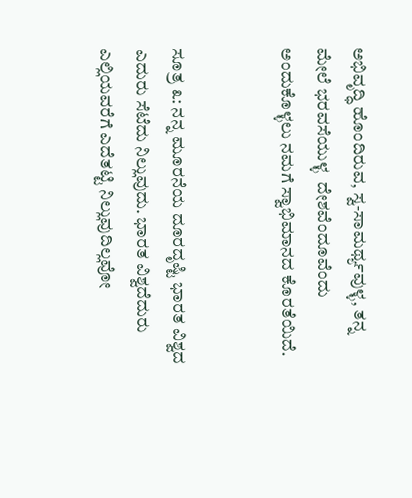ಅಭಿವೃದ್ಧಿ ಹೊಂದಿರುವ, ಸ್ವ-ಸಾಮರ್ಥ್ಯವುಳ್ಳ, ತನ್ನ ಮೇಲೆ ಭರವಸೆಯುಳ್ಳ  ದೇಶವೆಂದೂವೆಂದು ಅಂದುಕೊಳ್ಳಲು ನಮಗೆ ಸ್ವಾಭಿಮಾನದ ಕೊರತೆಯಿದೆ.


ಸೂತ್ರ ೩: ನನ್ನ ಮೂರನೆಯ ದೂರದೃಷ್ಟಿ ಭಾರತ ವಿಶ್ವದ ಎದುರು ಸೆಟೆದು ನಿಲ್ಲುವುದು. ಭಾರತ ವಿಶ್ವದೆದುರು ಎಲ್ಲಿಯವರೆಗೆ ಎದೆತಟ್ಟಿ ನಿಲ್ಲುವುದಿಲ್ಲವೋ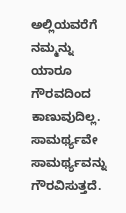ಅಲ್ಲಿಯವರೆಗೆ ನಮ್ಮನ್ನು ಯಾರೂ ಗೌರವದಿಂದ ಕಾಣುವುದಿಲ್ಲ.  ಸಾಮರ್ಥ್ಯವೇ ಸಾಮರ್ಥ್ಯವನ್ನು ಗೌರವಿಸುತ್ತದೆ.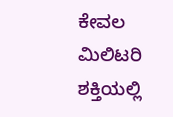ಕೇವಲ ಮಿಲಿಟರಿ ಶಕ್ತಿಯಲ್ಲಿ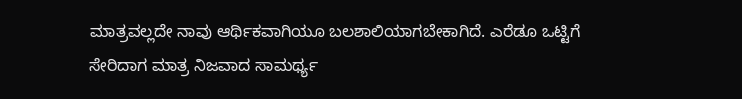ಮಾತ್ರವಲ್ಲದೇ ನಾವು ಆರ್ಥಿಕವಾಗಿಯೂ ಬಲಶಾಲಿಯಾಗಬೇಕಾಗಿದೆ. ಎರೆಡೂ ಒಟ್ಟಿಗೆ ಸೇರಿದಾಗ ಮಾತ್ರ ನಿಜವಾದ ಸಾಮರ್ಥ್ಯ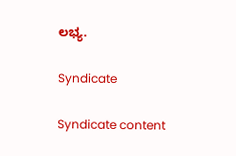ಲಭ್ಯ.

Syndicate

Syndicate content